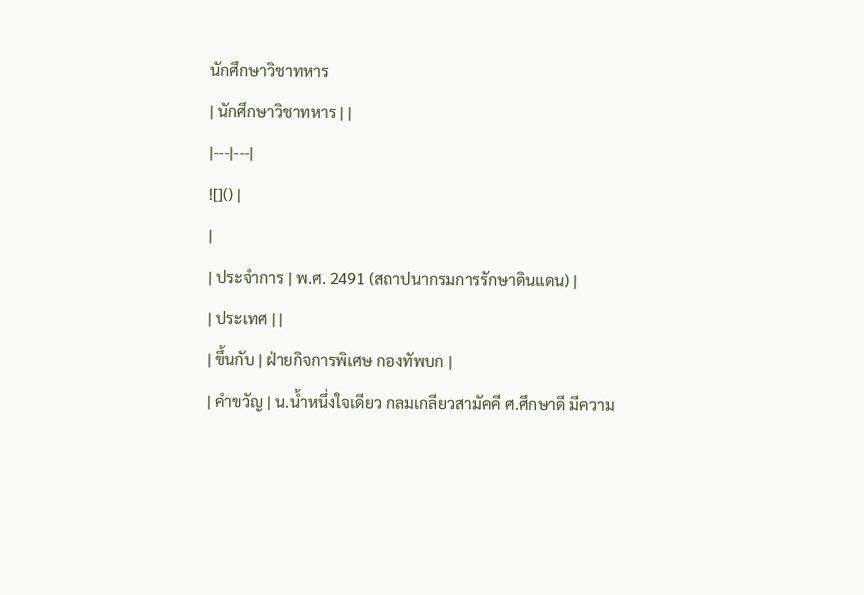นักศึกษาวิชาทหาร
| นักศึกษาวิชาทหาร | |
|---|---|
![]() |
|
| ประจำการ | พ.ศ. 2491 (สถาปนากรมการรักษาดินแดน) |
| ประเทศ | |
| ขึ้นกับ | ฝ่ายกิจการพิเศษ กองทัพบก |
| คำขวัญ | น.น้ำหนึ่งใจเดียว กลมเกลียวสามัคคี ศ.ศึกษาดี มีความ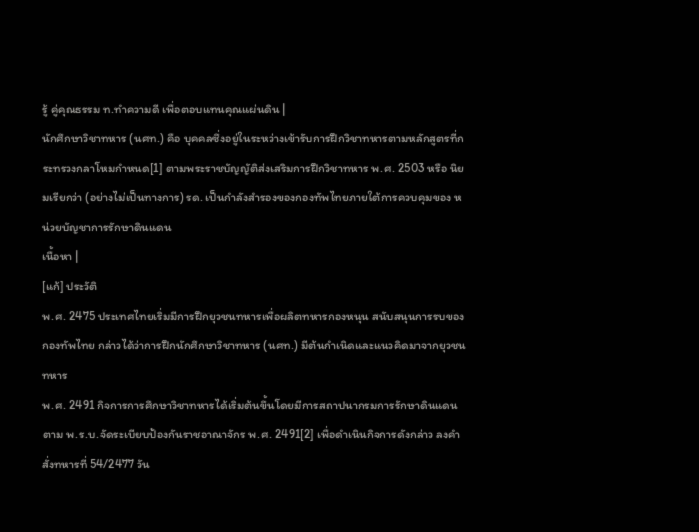รู้ คู่คุณธรรม ท.ทำความดี เพื่อตอบแทนคุณแผ่นดิน |
นักศึกษาวิชาทหาร (นศท.) คือ บุคคลซึ่งอยู่ในระหว่างเข้ารับการฝึกวิชาทหารตามหลักสูตรที่กระทรวงกลาโหมกำหนด[1] ตามพระราชบัญญัติส่งเสริมการฝึกวิชาทหาร พ.ศ. 2503 หรือ นิยมเรียกว่า (อย่างไม่เป็นทางการ) รด. เป็นกำลังสำรองของกองทัพไทยภายใต้การควบคุมของ หน่วยบัญชาการรักษาดินแดน
เนื้อหา |
[แก้] ประวัติ
พ.ศ. 2475 ประเทศไทยเริ่มมีการฝึกยุวชนทหารเพื่อผลิตทหารกองหนุน สนับสนุนการรบของกองทัพไทย กล่าวได้ว่าการฝึกนักศึกษาวิชาทหาร (นศท.) มีต้นกำเนิดและแนวคิดมาจากยุวชนทหาร
พ.ศ. 2491 กิจการการศึกษาวิชาทหารได้เริ่มต้นขึ้นโดยมีการสถาปนากรมการรักษาดินแดน ตาม พ.ร.บ.จัดระเบียบป้องกันราชอาณาจักร พ.ศ. 2491[2] เพื่อดำเนินกิจการดังกล่าว ลงคำสั่งทหารที่ 54/2477 วัน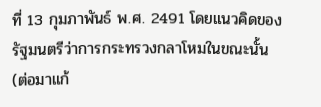ที่ 13 กุมภาพันธ์ พ.ศ. 2491 โดยแนวคิดของรัฐมนตรีว่าการกระทรวงกลาโหมในขณะนั้น (ต่อมาแก้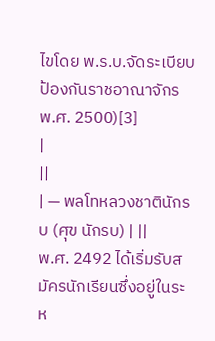ไขโดย พ.ร.บ.จัดระเบียบป้องกันราชอาณาจักร พ.ศ. 2500)[3]
|
||
| — พลโทหลวงชาตินักรบ (ศุข นักรบ) | ||
พ.ศ. 2492 ได้เริ่มรับสมัครนักเรียนซึ่งอยู่ในระห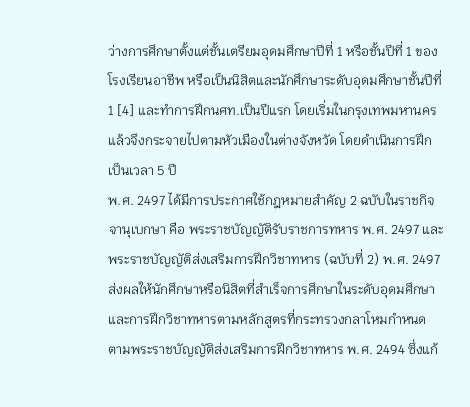ว่างการศึกษาตั้งแต่ชั้นเตรียมอุดมศึกษาปีที่ 1 หรือชั้นปีที่ 1 ของโรงเรียนอาชีพ หรือเป็นนิสิตและนักศึกษาระดับอุดมศึกษาชั้นปีที่ 1 [4] และทำการฝึกนศท.เป็นปีแรก โดยเริ่มในกรุงเทพมหานคร แล้วจึงกระจายไปตามหัวเมืองในต่างจังหวัด โดยดำเนินการฝึกเป็นเวลา 5 ปี
พ.ศ. 2497 ได้มีการประกาศใช้กฎหมายสำคัญ 2 ฉบับในราชกิจจานุเบกษา คือ พระราชบัญญัติรับราชการทหาร พ.ศ. 2497 และพระราชบัญญัติส่งเสริมการฝึกวิชาทหาร (ฉบับที่ 2) พ.ศ. 2497 ส่งผลให้นักศึกษาหรือนิสิตที่สำเร็จการศึกษาในระดับอุดมศึกษา และการฝึกวิชาทหารตามหลักสูตรที่กระทรวงกลาโหมกำหนด ตามพระราชบัญญัติส่งเสริมการฝึกวิชาทหาร พ.ศ. 2494 ซึ่งแก้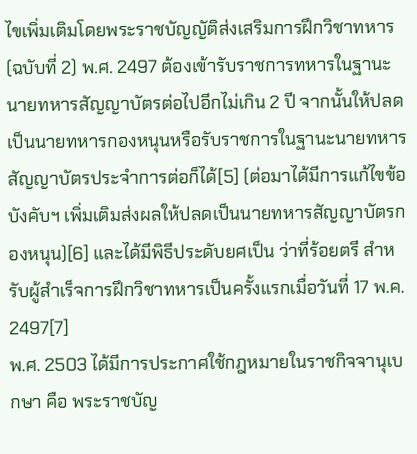ไขเพิ่มเติมโดยพระราชบัญญัติส่งเสริมการฝึกวิชาทหาร (ฉบับที่ 2) พ.ศ. 2497 ต้องเข้ารับราชการทหารในฐานะนายทหารสัญญาบัตรต่อไปอีกไม่เกิน 2 ปี จากนั้นให้ปลดเป็นนายทหารกองหนุนหรือรับราชการในฐานะนายทหารสัญญาบัตรประจำการต่อก็ได้[5] (ต่อมาได้มีการแก้ไขข้อบังคับฯ เพิ่มเติมส่งผลให้ปลดเป็นนายทหารสัญญาบัตรกองหนุน)[6] และได้มีพิธีประดับยศเป็น ว่าที่ร้อยตรี สำหรับผู้สำเร็จการฝึกวิชาทหารเป็นครั้งแรกเมื่อวันที่ 17 พ.ค. 2497[7]
พ.ศ. 2503 ได้มีการประกาศใช้กฎหมายในราชกิจจานุเบกษา คือ พระราชบัญ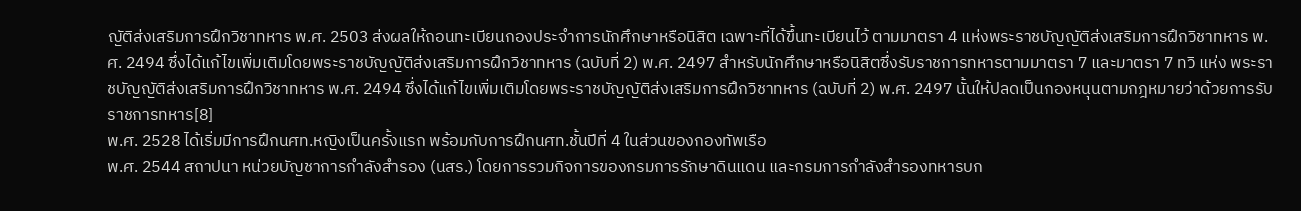ญัติส่งเสริมการฝึกวิชาทหาร พ.ศ. 2503 ส่งผลให้ถอนทะเบียนกองประจำการนักศึกษาหรือนิสิต เฉพาะที่ได้ขึ้นทะเบียนไว้ ตามมาตรา 4 แห่งพระราชบัญญัติส่งเสริมการฝึกวิชาทหาร พ.ศ. 2494 ซึ่งได้แก้ไขเพิ่มเติมโดยพระราชบัญญัติส่งเสริมการฝึกวิชาทหาร (ฉบับที่ 2) พ.ศ. 2497 สำหรับนักศึกษาหรือนิสิตซึ่งรับราชการทหารตามมาตรา 7 และมาตรา 7 ทวิ แห่ง พระราชบัญญัติส่งเสริมการฝึกวิชาทหาร พ.ศ. 2494 ซึ่งได้แก้ไขเพิ่มเติมโดยพระราชบัญญัติส่งเสริมการฝึกวิชาทหาร (ฉบับที่ 2) พ.ศ. 2497 นั้นให้ปลดเป็นกองหนุนตามกฎหมายว่าด้วยการรับราชการทหาร[8]
พ.ศ. 2528 ได้เริ่มมีการฝึกนศท.หญิงเป็นครั้งแรก พร้อมกับการฝึกนศท.ชั้นปีที่ 4 ในส่วนของกองทัพเรือ
พ.ศ. 2544 สถาปนา หน่วยบัญชาการกำลังสำรอง (นสร.) โดยการรวมกิจการของกรมการรักษาดินแดน และกรมการกำลังสำรองทหารบก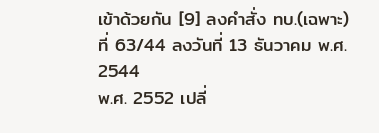เข้าด้วยกัน [9] ลงคำสั่ง ทบ.(เฉพาะ) ที่ 63/44 ลงวันที่ 13 ธันวาคม พ.ศ. 2544
พ.ศ. 2552 เปลี่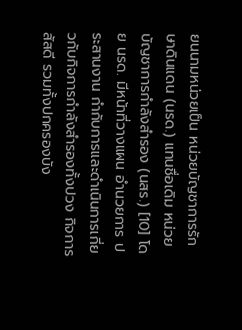ยนนามหน่วยเป็น หน่วยบัญชาการรักษาดินแดน (นรด.) แทนชื่อเดิม หน่วยบัญชาการกำลังสำรอง (นสร.) [10] โดย นรด. มีหน้าที่วางแผน อำนวยการ ประสานงาน กำกับการและดำเนินการเกี่ยวกับกิจการกำลังสำรองทั้งปวง กิจการสัสดี รวมทั้งปกครองบัง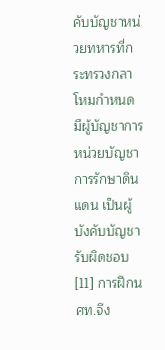คับบัญชาหน่วยทหารที่กระทรวงกลาโหมกำหนด มีผู้บัญชาการหน่วยบัญชาการรักษาดินแดน เป็นผู้บังคับบัญชารับผิดชอบ[11] การฝึกนศท.จึง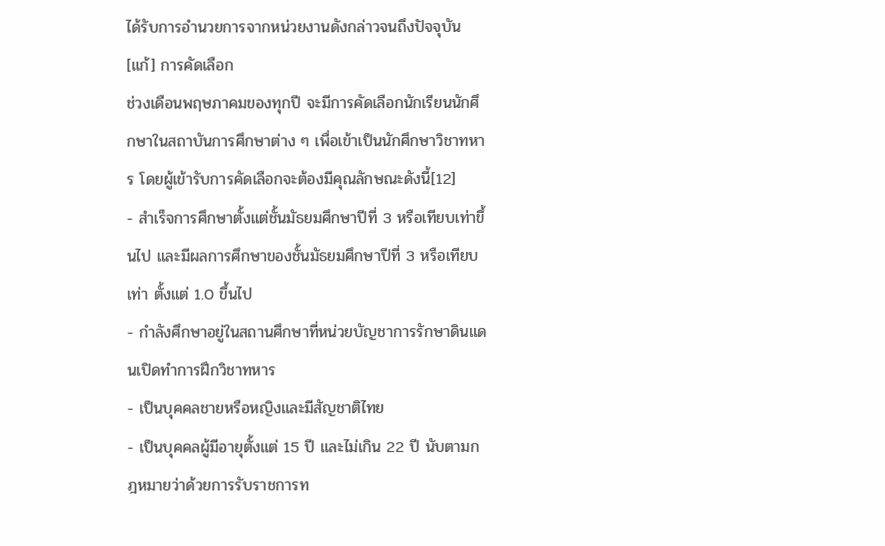ได้รับการอำนวยการจากหน่วยงานดังกล่าวจนถึงปัจจุบัน
[แก้] การคัดเลือก
ช่วงเดือนพฤษภาคมของทุกปี จะมีการคัดเลือกนักเรียนนักศึกษาในสถาบันการศึกษาต่าง ๆ เพื่อเข้าเป็นนักศึกษาวิชาทหาร โดยผู้เข้ารับการคัดเลือกจะต้องมีคุณลักษณะดังนี้[12]
- สำเร็จการศึกษาตั้งแต่ชั้นมัธยมศึกษาปีที่ 3 หรือเทียบเท่าขึ้นไป และมีผลการศึกษาของชั้นมัธยมศึกษาปีที่ 3 หรือเทียบเท่า ตั้งแต่ 1.0 ขึ้นไป
- กำลังศึกษาอยู่ในสถานศึกษาที่หน่วยบัญชาการรักษาดินแดนเปิดทำการฝึกวิชาทหาร
- เป็นบุคคลชายหรือหญิงและมีสัญชาติไทย
- เป็นบุคคลผู้มีอายุตั้งแต่ 15 ปี และไม่เกิน 22 ปี นับตามกฎหมายว่าด้วยการรับราชการท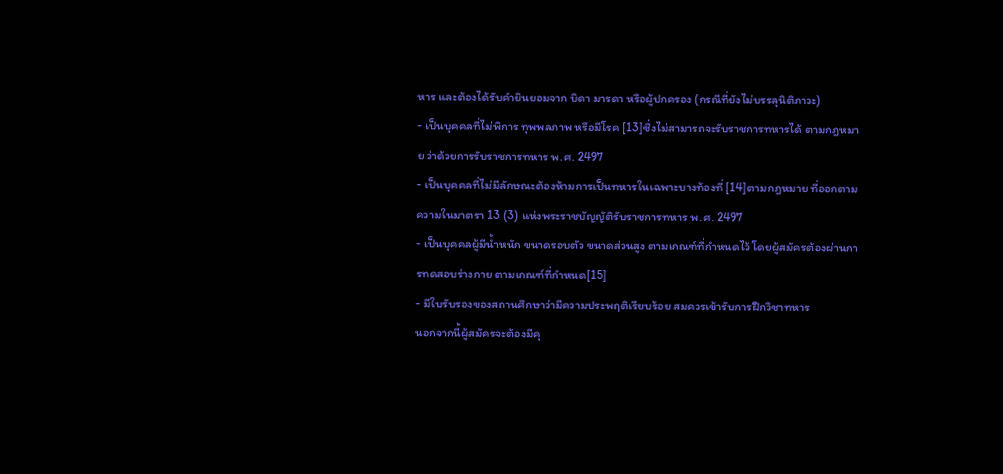หาร และต้องได้รับคำยินยอมจาก บิดา มารดา หรือผู้ปกครอง (กรณีที่ยังไม่บรรลุนิติภาวะ)
- เป็นบุคคลที่ไม่พิการ ทุพพลภาพ หรือมีโรค [13]ซึ่งไม่สามารถจะรับราชการทหารได้ ตามกฎหมาย ว่าด้วยการรับราชการทหาร พ.ศ. 2497
- เป็นบุคคลที่ไม่มีลักษณะต้องห้ามการเป็นทหารในเฉพาะบางท้องที่ [14]ตามกฎหมาย ที่ออกตามความในมาตรา 13 (3) แห่งพระราชบัญญัติรับราชการทหาร พ.ศ. 2497
- เป็นบุคคลผู้มีน้ำหนัก ขนาดรอบตัว ขนาดส่วนสูง ตามเกณฑ์ที่กำหนดไว้ โดยผู้สมัครต้องผ่านการทดสอบร่างกาย ตามเกณฑ์ที่กำหนด[15]
- มีใบรับรองของสถานศึกษาว่ามีความประพฤติเรียบร้อย สมควรเข้ารับการฝึกวิชาทหาร
นอกจากนี้ผู้สมัครจะต้องมีคุ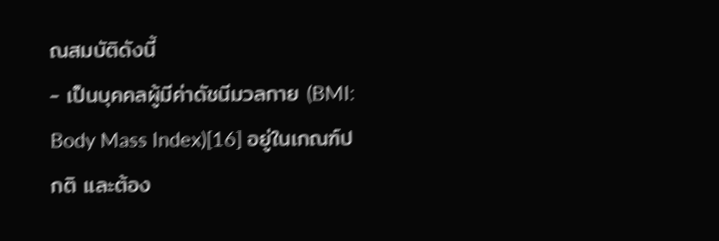ณสมบัติดังนี้
- เป็นบุคคลผู้มีค่าดัชนีมวลกาย (BMI: Body Mass Index)[16] อยู่ในเกณฑ์ปกติ และต้อง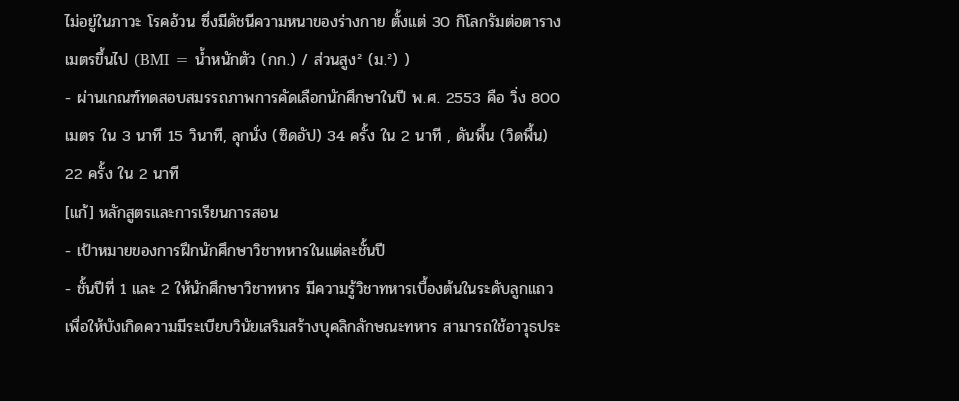ไม่อยู่ในภาวะ โรคอ้วน ซึ่งมีดัชนีความหนาของร่างกาย ตั้งแต่ 30 กิโลกรัมต่อตารางเมตรขึ้นไป (BMI = น้ำหนักตัว (กก.) / ส่วนสูง² (ม.²) )
- ผ่านเกณฑ์ทดสอบสมรรถภาพการคัดเลือกนักศึกษาในปี พ.ศ. 2553 คือ วิ่ง 800 เมตร ใน 3 นาที 15 วินาที, ลุกนั่ง (ซิดอัป) 34 ครั้ง ใน 2 นาที , ดันพื้น (วิดพื้น) 22 ครั้ง ใน 2 นาที
[แก้] หลักสูตรและการเรียนการสอน
- เป้าหมายของการฝึกนักศึกษาวิชาทหารในแต่ละชั้นปี
- ชั้นปีที่ 1 และ 2 ให้นักศึกษาวิชาทหาร มีความรู้วิชาทหารเบื้องต้นในระดับลูกแถว เพื่อให้บังเกิดความมีระเบียบวินัยเสริมสร้างบุคลิกลักษณะทหาร สามารถใช้อาวุธประ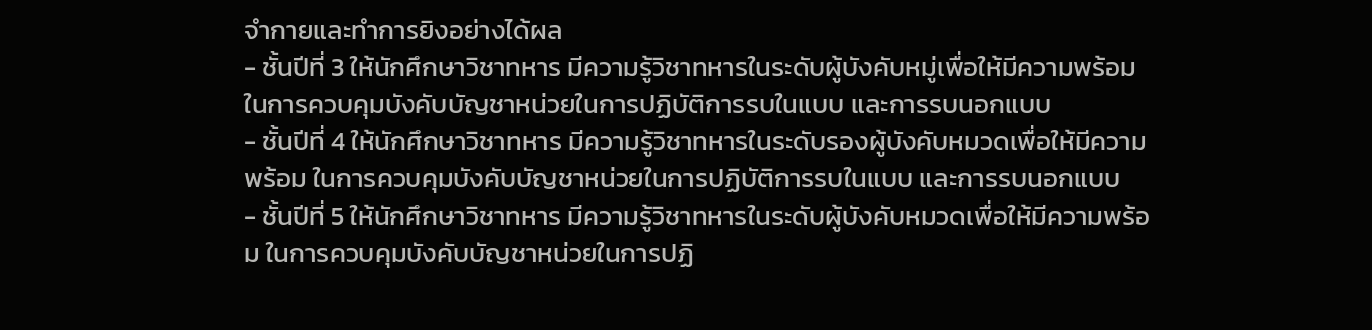จำกายและทำการยิงอย่างได้ผล
- ชั้นปีที่ 3 ให้นักศึกษาวิชาทหาร มีความรู้วิชาทหารในระดับผู้บังคับหมู่เพื่อให้มีความพร้อม ในการควบคุมบังคับบัญชาหน่วยในการปฏิบัติการรบในแบบ และการรบนอกแบบ
- ชั้นปีที่ 4 ให้นักศึกษาวิชาทหาร มีความรู้วิชาทหารในระดับรองผู้บังคับหมวดเพื่อให้มีความพร้อม ในการควบคุมบังคับบัญชาหน่วยในการปฏิบัติการรบในแบบ และการรบนอกแบบ
- ชั้นปีที่ 5 ให้นักศึกษาวิชาทหาร มีความรู้วิชาทหารในระดับผู้บังคับหมวดเพื่อให้มีความพร้อม ในการควบคุมบังคับบัญชาหน่วยในการปฏิ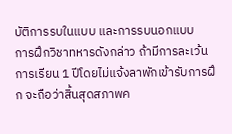บัติการรบในแบบ และการรบนอกแบบ
การฝึกวิชาทหารดังกล่าว ถ้ามีการละเว้นการเรียน 1 ปีโดยไม่แจ้งลาพักเข้ารับการฝึก จะถือว่าสิ้นสุดสภาพค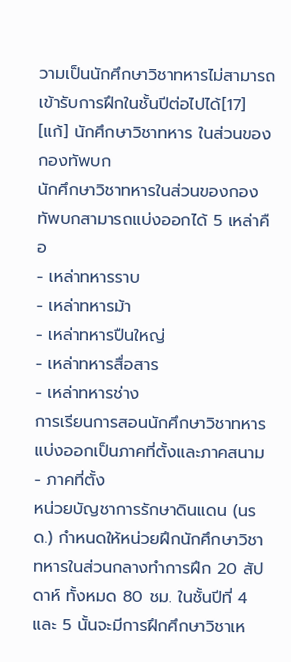วามเป็นนักศึกษาวิชาทหารไม่สามารถเข้ารับการฝึกในชั้นปีต่อไปได้[17]
[แก้] นักศึกษาวิชาทหาร ในส่วนของกองทัพบก
นักศึกษาวิชาทหารในส่วนของกองทัพบกสามารถแบ่งออกได้ 5 เหล่าคือ
- เหล่าทหารราบ
- เหล่าทหารม้า
- เหล่าทหารปืนใหญ่
- เหล่าทหารสื่อสาร
- เหล่าทหารช่าง
การเรียนการสอนนักศึกษาวิชาทหารแบ่งออกเป็นภาคที่ตั้งและภาคสนาม
- ภาคที่ตั้ง
หน่วยบัญชาการรักษาดินแดน (นรด.) กำหนดให้หน่วยฝึกนักศึกษาวิชาทหารในส่วนกลางทำการฝึก 20 สัปดาห์ ทั้งหมด 80 ชม. ในชั้นปีที่ 4 และ 5 นั้นจะมีการฝึกศึกษาวิชาเห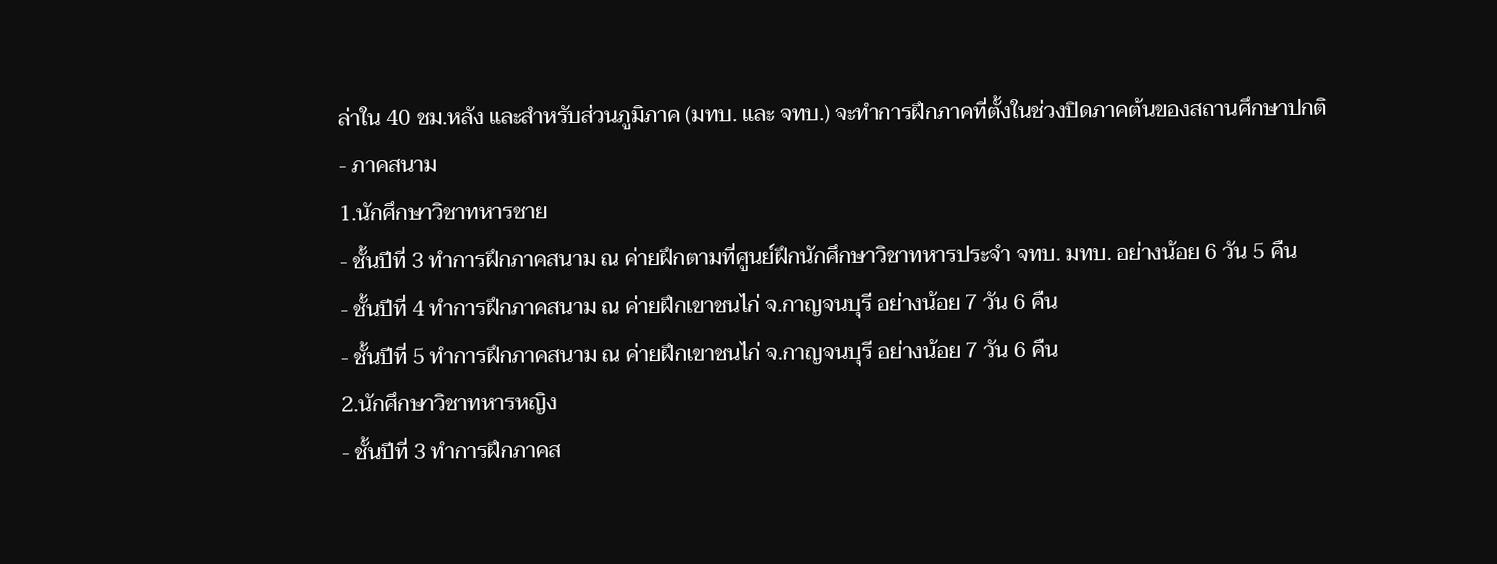ล่าใน 40 ชม.หลัง และสำหรับส่วนภูมิภาค (มทบ. และ จทบ.) จะทำการฝึกภาคที่ตั้งในช่วงปิดภาคต้นของสถานศึกษาปกติ
- ภาคสนาม
1.นักศึกษาวิชาทหารชาย
- ชั้นปีที่ 3 ทำการฝึกภาคสนาม ณ ค่ายฝึกตามที่ศูนย์ฝึกนักศึกษาวิชาทหารประจำ จทบ. มทบ. อย่างน้อย 6 วัน 5 คืน
- ชั้นปีที่ 4 ทำการฝึกภาคสนาม ณ ค่ายฝึกเขาชนไก่ จ.กาญจนบุรี อย่างน้อย 7 วัน 6 คืน
- ชั้นปีที่ 5 ทำการฝึกภาคสนาม ณ ค่ายฝึกเขาชนไก่ จ.กาญจนบุรี อย่างน้อย 7 วัน 6 คืน
2.นักศึกษาวิชาทหารหญิง
- ชั้นปีที่ 3 ทำการฝึกภาคส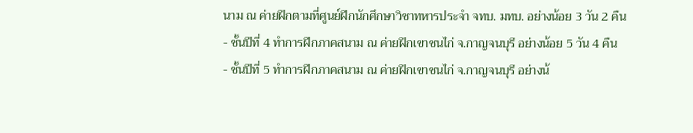นาม ณ ค่ายฝึกตามที่ศูนย์ฝึกนักศึกษาวิชาทหารประจำ จทบ. มทบ. อย่างน้อย 3 วัน 2 คืน
- ชั้นปีที่ 4 ทำการฝึกภาคสนาม ณ ค่ายฝึกเขาชนไก่ จ.กาญจนบุรี อย่างน้อย 5 วัน 4 คืน
- ชั้นปีที่ 5 ทำการฝึกภาคสนาม ณ ค่ายฝึกเขาชนไก่ จ.กาญจนบุรี อย่างน้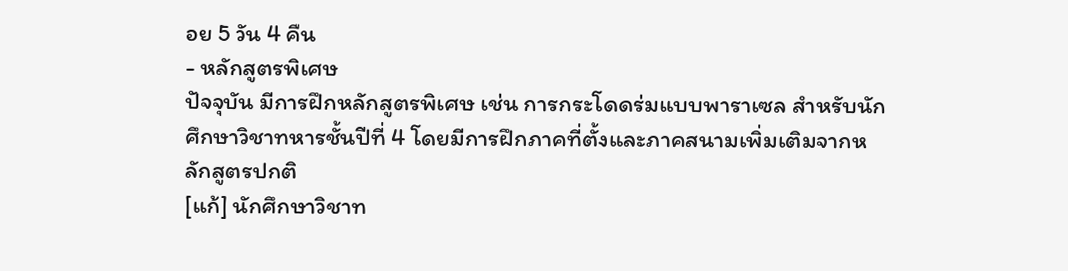อย 5 วัน 4 คืน
- หลักสูตรพิเศษ
ปัจจุบัน มีการฝึกหลักสูตรพิเศษ เช่น การกระโดดร่มแบบพาราเซล สำหรับนักศึกษาวิชาทหารชั้นปีที่ 4 โดยมีการฝึกภาคที่ตั้งและภาคสนามเพิ่มเติมจากหลักสูตรปกติ
[แก้] นักศึกษาวิชาท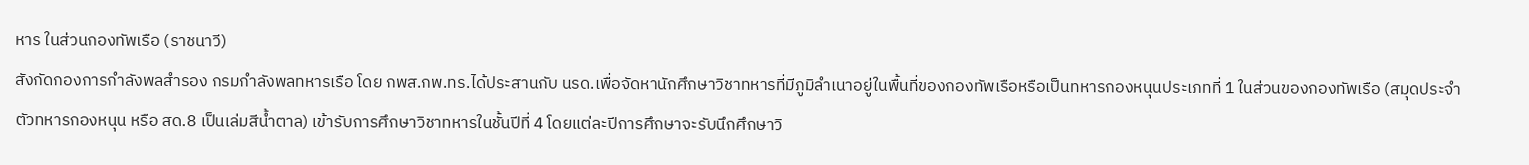หาร ในส่วนกองทัพเรือ (ราชนาวี)
สังกัดกองการกำลังพลสำรอง กรมกำลังพลทหารเรือ โดย กพส.กพ.ทร.ได้ประสานกับ นรด.เพื่อจัดหานักศึกษาวิชาทหารที่มีภูมิลำเนาอยู่ในพื้นที่ของกองทัพเรือหรือเป็นทหารกองหนุนประเภทที่ 1 ในส่วนของกองทัพเรือ (สมุดประจำตัวทหารกองหนุน หรือ สด.8 เป็นเล่มสีน้ำตาล) เข้ารับการศึกษาวิชาทหารในชั้นปีที่ 4 โดยแต่ละปีการศึกษาจะรับนึกศึกษาวิ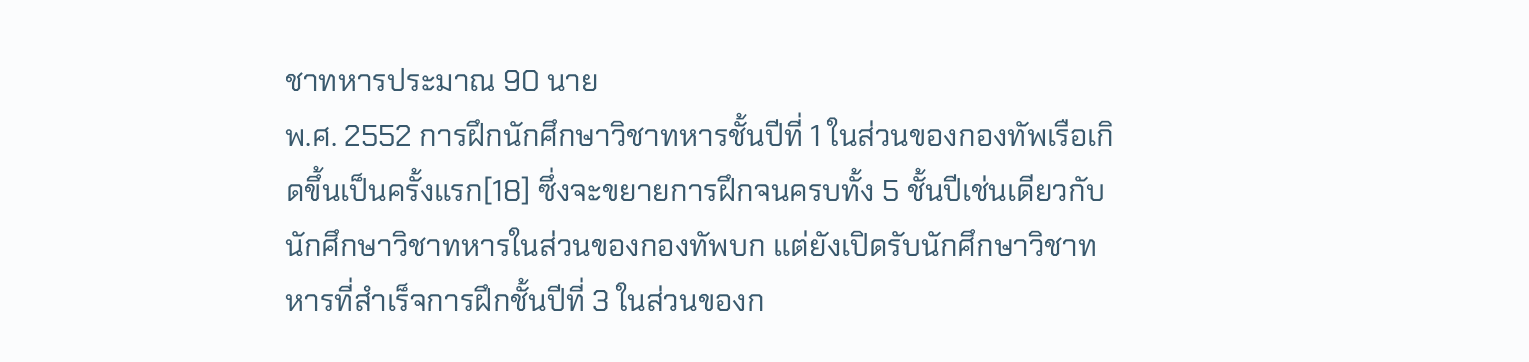ชาทหารประมาณ 90 นาย
พ.ศ. 2552 การฝึกนักศึกษาวิชาทหารชั้นปีที่ 1 ในส่วนของกองทัพเรือเกิดขึ้นเป็นครั้งแรก[18] ซึ่งจะขยายการฝึกจนครบทั้ง 5 ชั้นปีเช่นเดียวกับนักศึกษาวิชาทหารในส่วนของกองทัพบก แต่ยังเปิดรับนักศึกษาวิชาทหารที่สำเร็จการฝึกชั้นปีที่ 3 ในส่วนของก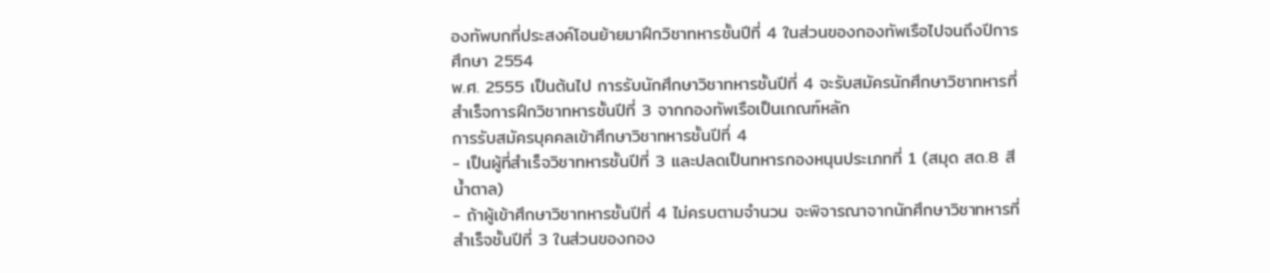องทัพบกที่ประสงค์โอนย้ายมาฝึกวิชาทหารชั้นปีที่ 4 ในส่วนของกองทัพเรือไปจนถึงปีการศึกษา 2554
พ.ศ. 2555 เป็นต้นไป การรับนักศึกษาวิชาทหารชั้นปีที่ 4 จะรับสมัครนักศึกษาวิชาทหารที่สำเร็จการฝึกวิชาทหารชั้นปีที่ 3 จากกองทัพเรือเป็นเกณฑ์หลัก
การรับสมัครบุคคลเข้าศึกษาวิชาทหารชั้นปีที่ 4
- เป็นผู้ที่สำเร็จวิชาทหารชั้นปีที่ 3 และปลดเป็นทหารกองหนุนประเภทที่ 1 (สมุด สด.8 สีน้ำตาล)
- ถ้าผู้เข้าศึกษาวิชาทหารชั้นปีที่ 4 ไม่ครบตามจำนวน จะพิจารณาจากนักศึกษาวิชาทหารที่สำเร็จชั้นปีที่ 3 ในส่วนของกอง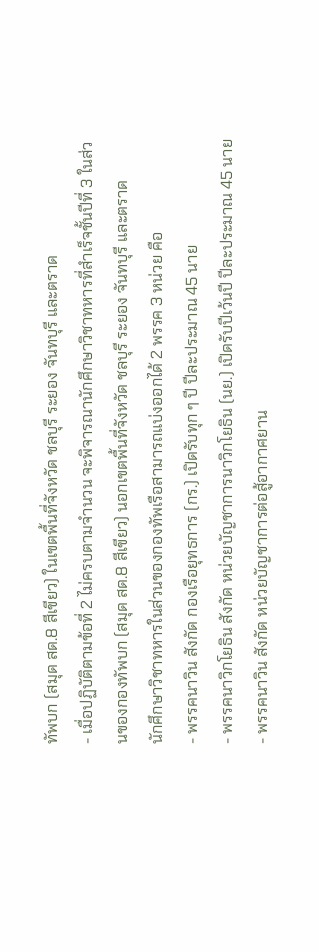ทัพบก (สมุด สด.8 สีเขียว) ในเขตพื้นที่จังหวัด ชลบุรี ระยอง จันทบุรี และตราด
- เมื่อปฏิบัติตามข้อที่ 2 ไม่ครบตามจำนวน จะพิจารณานักศึกษาวิชาทหารที่สำเร็จชั้นปีที่ 3 ในส่วนของกองทัพบก (สมุด สด.8 สีเขียว) นอกเขตพื้นที่จังหวัด ชลบุรี ระยอง จันทบุรี และตราด
นักศึกษาวิชาทหารในส่วนของกองทัพเรือสามารถแบ่งออกได้ 2 พรรค 3 หน่วย คือ
- พรรคนาวิน สังกัด กองเรือยุทธการ (กร.) เปิดรับทุก ๆ ปี ปีละประมาณ 45 นาย
- พรรคนาวิกโยธิน สังกัด หน่วยบัญชาการนาวิกโยธิน (นย.) เปิดรับปีเว้นปี ปีละประมาณ 45 นาย
- พรรคนาวิน สังกัด หน่วยบัญชาการต่อสู้อากาศยาน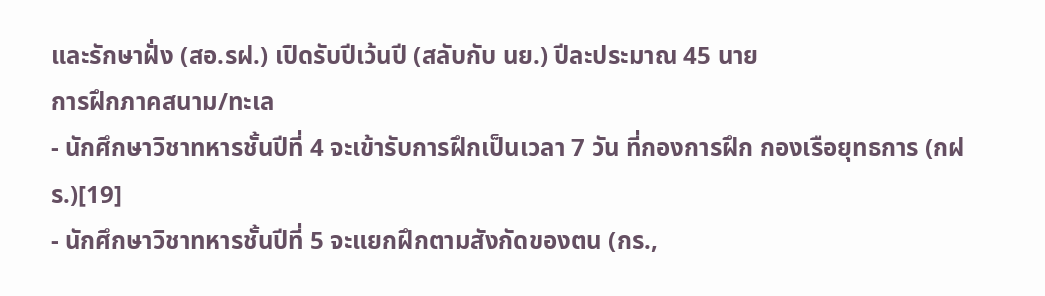และรักษาฝั่ง (สอ.รฝ.) เปิดรับปีเว้นปี (สลับกับ นย.) ปีละประมาณ 45 นาย
การฝึกภาคสนาม/ทะเล
- นักศึกษาวิชาทหารชั้นปีที่ 4 จะเข้ารับการฝึกเป็นเวลา 7 วัน ที่กองการฝึก กองเรือยุทธการ (กฝร.)[19]
- นักศึกษาวิชาทหารชั้นปีที่ 5 จะแยกฝึกตามสังกัดของตน (กร.,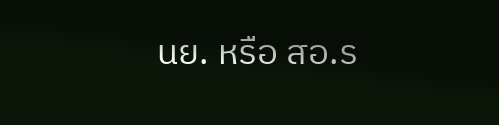นย. หรือ สอ.ร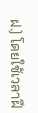ฝ.) โดยใช้เวลาฝึ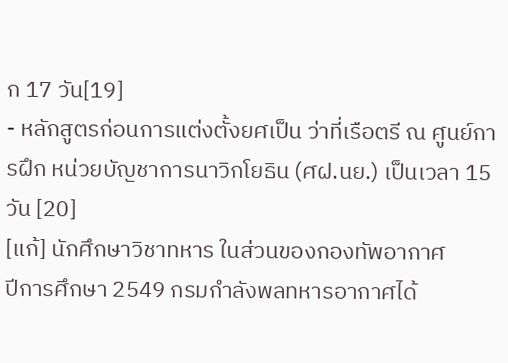ก 17 วัน[19]
- หลักสูตรก่อนการแต่งตั้งยศเป็น ว่าที่เรือตรี ณ ศูนย์การฝึก หน่วยบัญชาการนาวิกโยธิน (ศฝ.นย.) เป็นเวลา 15 วัน [20]
[แก้] นักศึกษาวิชาทหาร ในส่วนของกองทัพอากาศ
ปีการศึกษา 2549 กรมกำลังพลทหารอากาศได้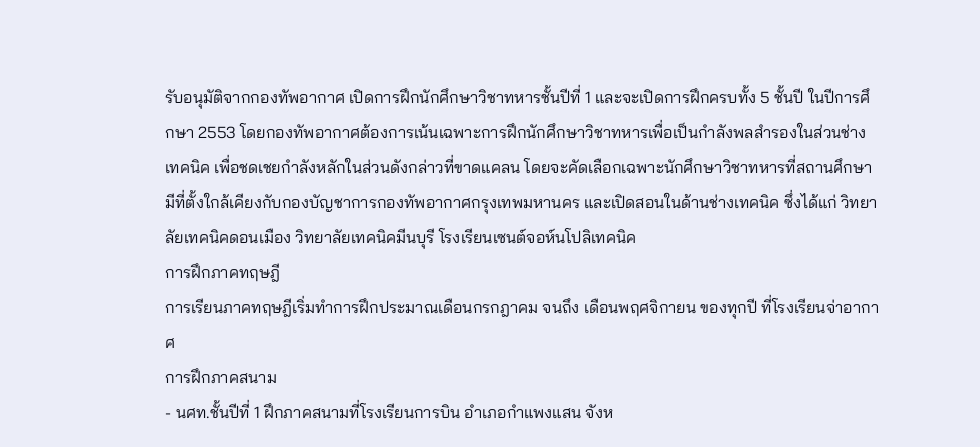รับอนุมัติจากกองทัพอากาศ เปิดการฝึกนักศึกษาวิชาทหารชั้นปีที่ 1 และจะเปิดการฝึกครบทั้ง 5 ชั้นปี ในปีการศึกษา 2553 โดยกองทัพอากาศต้องการเน้นเฉพาะการฝึกนักศึกษาวิชาทหารเพื่อเป็นกำลังพลสำรองในส่วนช่างเทคนิค เพื่อชดเชยกำลังหลักในส่วนดังกล่าวที่ขาดแคลน โดยจะคัดเลือกเฉพาะนักศึกษาวิชาทหารที่สถานศึกษามีที่ตั้งใกล้เคียงกับกองบัญชาการกองทัพอากาศกรุงเทพมหานคร และเปิดสอนในด้านช่างเทคนิค ซึ่งได้แก่ วิทยาลัยเทคนิคดอนเมือง วิทยาลัยเทคนิคมีนบุรี โรงเรียนเซนต์จอห์นโปลิเทคนิค
การฝึกภาคทฤษฎี
การเรียนภาคทฤษฎีเริ่มทำการฝึกประมาณเดือนกรกฎาคม จนถึง เดือนพฤศจิกายน ของทุกปี ที่โรงเรียนจ่าอากาศ
การฝึกภาคสนาม
- นศท.ชั้นปีที่ 1 ฝึกภาคสนามที่โรงเรียนการบิน อำเภอกำแพงแสน จังห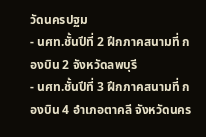วัดนครปฐม
- นศท.ชั้นปีที่ 2 ฝึกภาคสนามที่ กองบิน 2 จังหวัดลพบุรี
- นศท.ชั้นปีที่ 3 ฝึกภาคสนามที่ กองบิน 4 อำเภอตาคลี จังหวัดนคร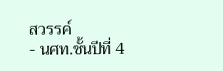สวรรค์
- นศท.ชั้นปีที่ 4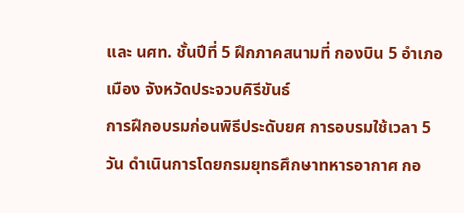และ นศท. ชั้นปีที่ 5 ฝึกภาคสนามที่ กองบิน 5 อำเภอเมือง จังหวัดประจวบคิรีขันธ์
การฝึกอบรมก่อนพิธีประดับยศ การอบรมใช้เวลา 5 วัน ดำเนินการโดยกรมยุทธศึกษาทหารอากาศ กอ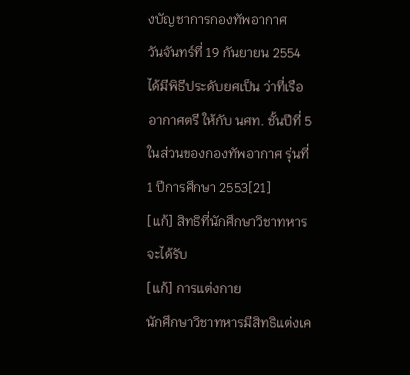งบัญชาการกองทัพอากาศ
วันจันทร์ที่ 19 กันยายน 2554 ได้มีพิธีประดับยศเป็น ว่าที่เรืออากาศตรี ให้กับ นศท. ชั้นปีที่ 5 ในส่วนของกองทัพอากาศ รุ่นที่ 1 ปีการศึกษา 2553[21]
[แก้] สิทธิที่นักศึกษาวิชาทหารจะได้รับ
[แก้] การแต่งกาย
นักศึกษาวิชาทหารมีสิทธิแต่งเค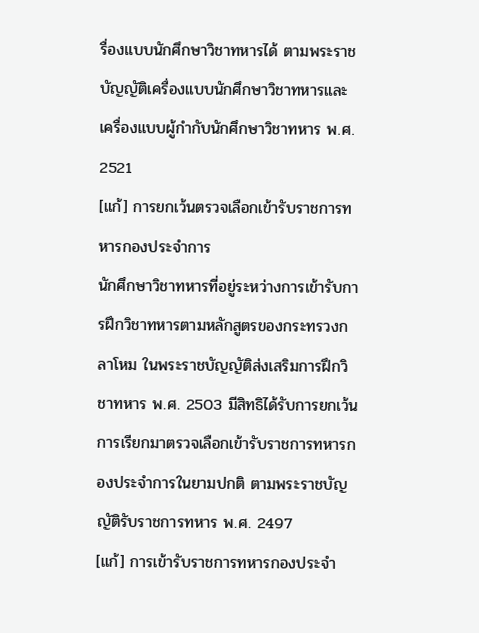รื่องแบบนักศึกษาวิชาทหารได้ ตามพระราชบัญญัติเครื่องแบบนักศึกษาวิชาทหารและเครื่องแบบผู้กำกับนักศึกษาวิชาทหาร พ.ศ. 2521
[แก้] การยกเว้นตรวจเลือกเข้ารับราชการทหารกองประจำการ
นักศึกษาวิชาทหารที่อยู่ระหว่างการเข้ารับการฝึกวิชาทหารตามหลักสูตรของกระทรวงกลาโหม ในพระราชบัญญัติส่งเสริมการฝึกวิชาทหาร พ.ศ. 2503 มีสิทธิได้รับการยกเว้นการเรียกมาตรวจเลือกเข้ารับราชการทหารกองประจำการในยามปกติ ตามพระราชบัญญัติรับราชการทหาร พ.ศ. 2497
[แก้] การเข้ารับราชการทหารกองประจำ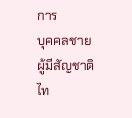การ
บุคคลชายผู้มีสัญชาติไท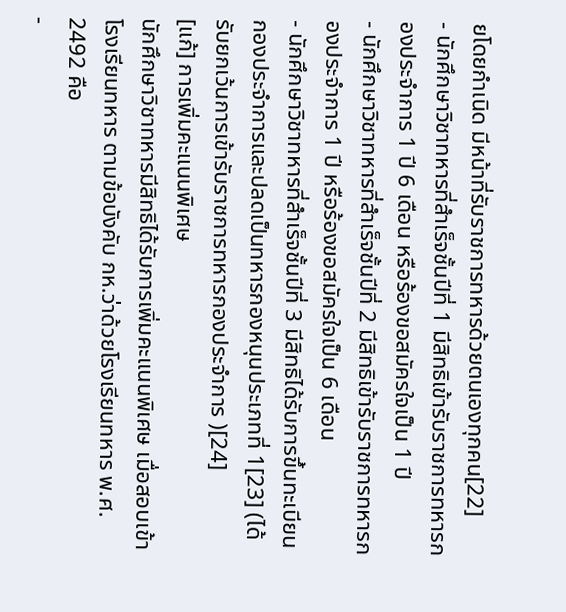ยโดยกำเนิด มีหน้าที่รับราชการทหารด้วยตนเองทุกคน[22]
- นักศึกษาวิชาทหารที่สำเร็จชั้นปีที่ 1 มีสิทธิเข้ารับราชการทหารกองประจำการ 1 ปี 6 เดือน หรือร้องขอสมัครใจเป็น 1 ปี
- นักศึกษาวิชาทหารที่สำเร็จชั้นปีที่ 2 มีสิทธิเข้ารับราชการทหารกองประจำการ 1 ปี หรือร้องขอสมัครใจเป็น 6 เดือน
- นักศึกษาวิชาทหารที่สำเร็จชั้นปีที่ 3 มีสิทธิได้รับการขึ้นทะเบียนกองประจำการและปลดเป็นทหารกองหนุนประเภทที่ 1[23] (ได้รับยกเว้นการเข้ารับราชการทหารกองประจำการ )[24]
[แก้] การเพิ่มคะแนนพิเศษ
นักศึกษาวิชาทหารมีสิทธิได้รับการเพิ่มคะแนนพิเศษ เมื่อสอบเข้าโรงเรียนทหาร ตามข้อบังคับ กห.ว่าด้วยโรงเรียนทหาร พ.ศ. 2492 คือ
-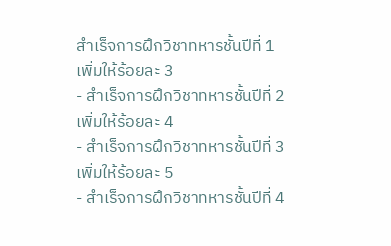สำเร็จการฝึกวิชาทหารชั้นปีที่ 1 เพิ่มให้ร้อยละ 3
- สำเร็จการฝึกวิชาทหารชั้นปีที่ 2 เพิ่มให้ร้อยละ 4
- สำเร็จการฝึกวิชาทหารชั้นปีที่ 3 เพิ่มให้ร้อยละ 5
- สำเร็จการฝึกวิชาทหารชั้นปีที่ 4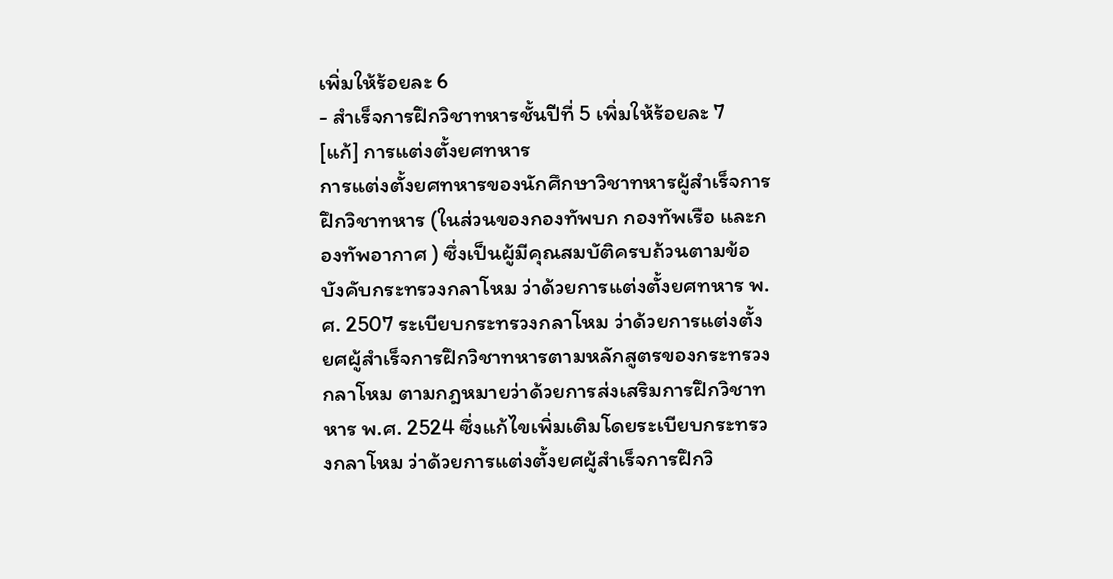เพิ่มให้ร้อยละ 6
- สำเร็จการฝึกวิชาทหารชั้นปีที่ 5 เพิ่มให้ร้อยละ 7
[แก้] การแต่งตั้งยศทหาร
การแต่งตั้งยศทหารของนักศึกษาวิชาทหารผู้สำเร็จการฝึกวิชาทหาร (ในส่วนของกองทัพบก กองทัพเรือ และกองทัพอากาศ ) ซึ่งเป็นผู้มีคุณสมบัติครบถ้วนตามข้อบังคับกระทรวงกลาโหม ว่าด้วยการแต่งตั้งยศทหาร พ.ศ. 2507 ระเบียบกระทรวงกลาโหม ว่าด้วยการแต่งตั้งยศผู้สำเร็จการฝึกวิชาทหารตามหลักสูตรของกระทรวงกลาโหม ตามกฎหมายว่าด้วยการส่งเสริมการฝึกวิชาทหาร พ.ศ. 2524 ซึ่งแก้ไขเพิ่มเติมโดยระเบียบกระทรวงกลาโหม ว่าด้วยการแต่งตั้งยศผู้สำเร็จการฝึกวิ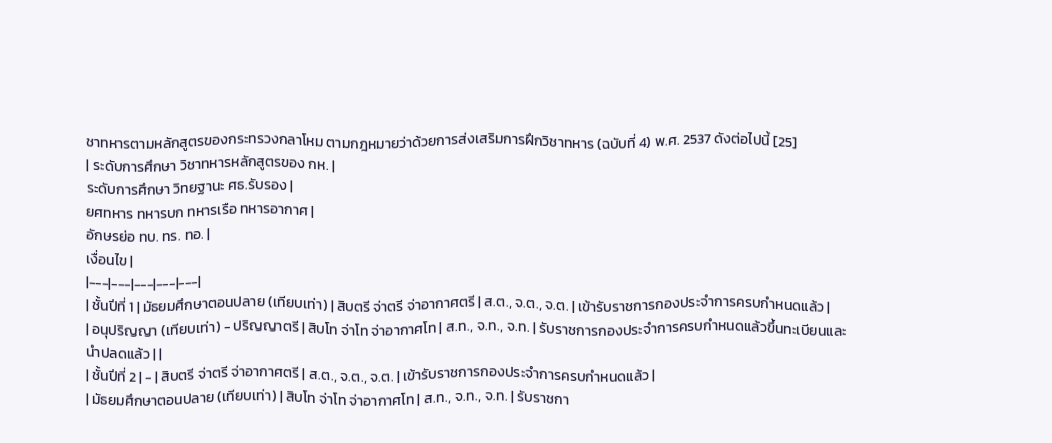ชาทหารตามหลักสูตรของกระทรวงกลาโหม ตามกฎหมายว่าด้วยการส่งเสริมการฝึกวิชาทหาร (ฉบับที่ 4) พ.ศ. 2537 ดังต่อไปนี้ [25]
| ระดับการศึกษา วิชาทหารหลักสูตรของ กห. |
ระดับการศึกษา วิทยฐานะ ศธ.รับรอง |
ยศทหาร ทหารบก ทหารเรือ ทหารอากาศ |
อักษรย่อ ทบ. ทร. ทอ. |
เงื่อนไข |
|---|---|---|---|---|
| ชั้นปีที่ 1 | มัธยมศึกษาตอนปลาย (เทียบเท่า) | สิบตรี จ่าตรี จ่าอากาศตรี | ส.ต., จ.ต., จ.ต. | เข้ารับราชการกองประจำการครบกำหนดแล้ว |
| อนุปริญญา (เทียบเท่า) - ปริญญาตรี | สิบโท จ่าโท จ่าอากาศโท | ส.ท., จ.ท., จ.ท. | รับราชการกองประจำการครบกำหนดแล้วขึ้นทะเบียนและนำปลดแล้ว | |
| ชั้นปีที่ 2 | - | สิบตรี จ่าตรี จ่าอากาศตรี | ส.ต., จ.ต., จ.ต. | เข้ารับราชการกองประจำการครบกำหนดแล้ว |
| มัธยมศึกษาตอนปลาย (เทียบเท่า) | สิบโท จ่าโท จ่าอากาศโท | ส.ท., จ.ท., จ.ท. | รับราชกา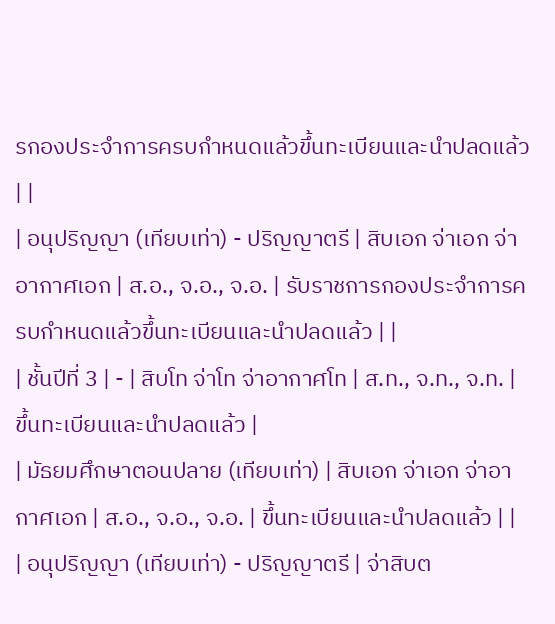รกองประจำการครบกำหนดแล้วขึ้นทะเบียนและนำปลดแล้ว | |
| อนุปริญญา (เทียบเท่า) - ปริญญาตรี | สิบเอก จ่าเอก จ่าอากาศเอก | ส.อ., จ.อ., จ.อ. | รับราชการกองประจำการครบกำหนดแล้วขึ้นทะเบียนและนำปลดแล้ว | |
| ชั้นปีที่ 3 | - | สิบโท จ่าโท จ่าอากาศโท | ส.ท., จ.ท., จ.ท. | ขึ้นทะเบียนและนำปลดแล้ว |
| มัธยมศึกษาตอนปลาย (เทียบเท่า) | สิบเอก จ่าเอก จ่าอากาศเอก | ส.อ., จ.อ., จ.อ. | ขึ้นทะเบียนและนำปลดแล้ว | |
| อนุปริญญา (เทียบเท่า) - ปริญญาตรี | จ่าสิบต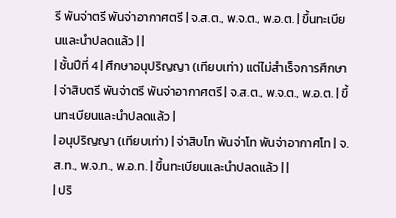รี พันจ่าตรี พันจ่าอากาศตรี | จ.ส.ต., พ.จ.ต., พ.อ.ต. | ขึ้นทะเบียนและนำปลดแล้ว | |
| ชั้นปีที่ 4 | ศึกษาอนุปริญญา (เทียบเท่า) แต่ไม่สำเร็จการศึกษา | จ่าสิบตรี พันจ่าตรี พันจ่าอากาศตรี | จ.ส.ต., พ.จ.ต., พ.อ.ต. | ขึ้นทะเบียนและนำปลดแล้ว |
| อนุปริญญา (เทียบเท่า) | จ่าสิบโท พันจ่าโท พันจ่าอากาศโท | จ.ส.ท., พ.จ.ท., พ.อ.ท. | ขึ้นทะเบียนและนำปลดแล้ว | |
| ปริ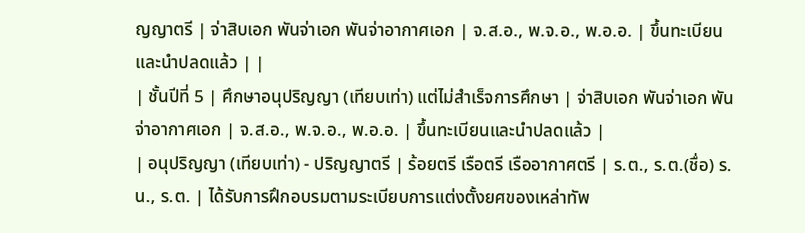ญญาตรี | จ่าสิบเอก พันจ่าเอก พันจ่าอากาศเอก | จ.ส.อ., พ.จ.อ., พ.อ.อ. | ขึ้นทะเบียนและนำปลดแล้ว | |
| ชั้นปีที่ 5 | ศึกษาอนุปริญญา (เทียบเท่า) แต่ไม่สำเร็จการศึกษา | จ่าสิบเอก พันจ่าเอก พันจ่าอากาศเอก | จ.ส.อ., พ.จ.อ., พ.อ.อ. | ขึ้นทะเบียนและนำปลดแล้ว |
| อนุปริญญา (เทียบเท่า) - ปริญญาตรี | ร้อยตรี เรือตรี เรืออากาศตรี | ร.ต., ร.ต.(ชื่อ) ร.น., ร.ต. | ได้รับการฝึกอบรมตามระเบียบการแต่งตั้งยศของเหล่าทัพ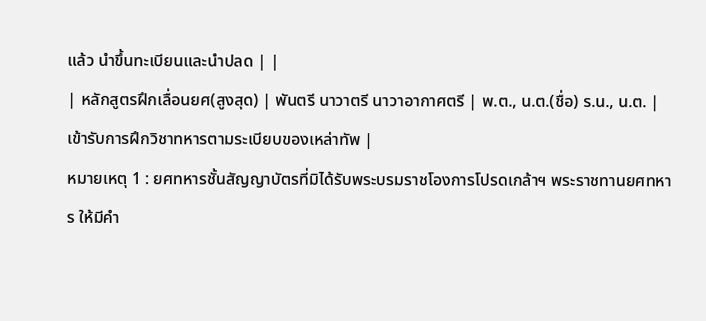แล้ว นำขึ้นทะเบียนและนำปลด | |
| หลักสูตรฝึกเลื่อนยศ(สูงสุด) | พันตรี นาวาตรี นาวาอากาศตรี | พ.ต., น.ต.(ชื่อ) ร.น., น.ต. | เข้ารับการฝึกวิชาทหารตามระเบียบของเหล่าทัพ |
หมายเหตุ 1 : ยศทหารชั้นสัญญาบัตรที่มิได้รับพระบรมราชโองการโปรดเกล้าฯ พระราชทานยศทหาร ให้มีคำ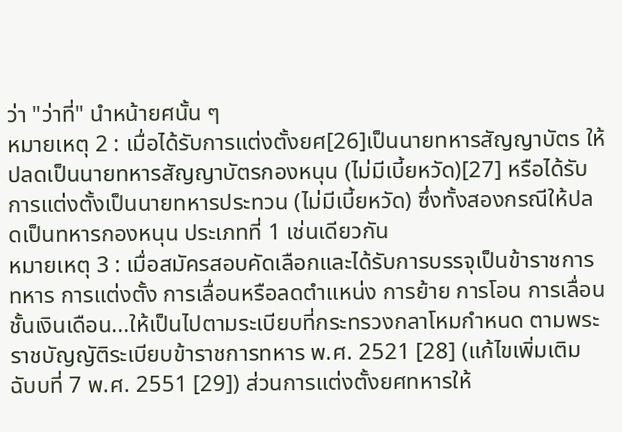ว่า "ว่าที่" นำหน้ายศนั้น ๆ
หมายเหตุ 2 : เมื่อได้รับการแต่งตั้งยศ[26]เป็นนายทหารสัญญาบัตร ให้ปลดเป็นนายทหารสัญญาบัตรกองหนุน (ไม่มีเบี้ยหวัด)[27] หรือได้รับการแต่งตั้งเป็นนายทหารประทวน (ไม่มีเบี้ยหวัด) ซึ่งทั้งสองกรณีให้ปลดเป็นทหารกองหนุน ประเภทที่ 1 เช่นเดียวกัน
หมายเหตุ 3 : เมื่อสมัครสอบคัดเลือกและได้รับการบรรจุเป็นข้าราชการทหาร การแต่งตั้ง การเลื่อนหรือลดตำแหน่ง การย้าย การโอน การเลื่อนชั้นเงินเดือน...ให้เป็นไปตามระเบียบที่กระทรวงกลาโหมกำหนด ตามพระราชบัญญัติระเบียบข้าราชการทหาร พ.ศ. 2521 [28] (แก้ไขเพิ่มเติม ฉับบที่ 7 พ.ศ. 2551 [29]) ส่วนการแต่งตั้งยศทหารให้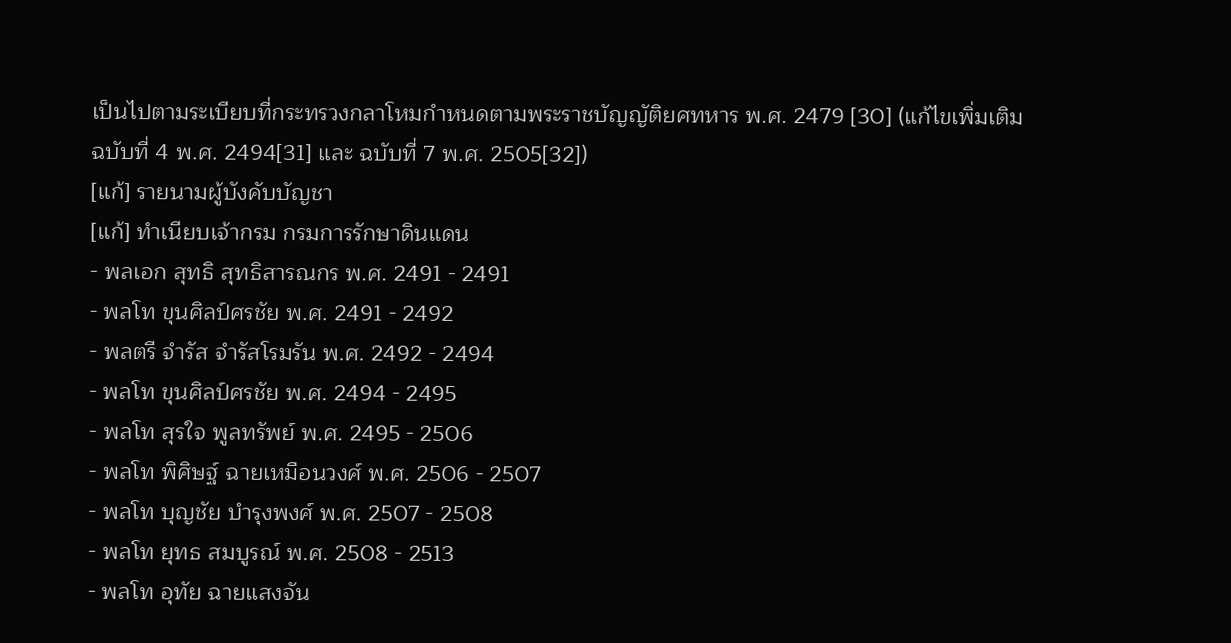เป็นไปตามระเบียบที่กระทรวงกลาโหมกำหนดตามพระราชบัญญัติยศทหาร พ.ศ. 2479 [30] (แก้ไขเพิ่มเติม ฉบับที่ 4 พ.ศ. 2494[31] และ ฉบับที่ 7 พ.ศ. 2505[32])
[แก้] รายนามผู้บังคับบัญชา
[แก้] ทำเนียบเจ้ากรม กรมการรักษาดินแดน
- พลเอก สุทธิ สุทธิสารณกร พ.ศ. 2491 - 2491
- พลโท ขุนศิลป์ศรชัย พ.ศ. 2491 - 2492
- พลตรี จำรัส จำรัสโรมรัน พ.ศ. 2492 - 2494
- พลโท ขุนศิลป์ศรชัย พ.ศ. 2494 - 2495
- พลโท สุรใจ พูลทรัพย์ พ.ศ. 2495 - 2506
- พลโท พิศิษฐ์ ฉายเหมือนวงศ์ พ.ศ. 2506 - 2507
- พลโท บุญชัย บำรุงพงศ์ พ.ศ. 2507 - 2508
- พลโท ยุทธ สมบูรณ์ พ.ศ. 2508 - 2513
- พลโท อุทัย ฉายแสงจัน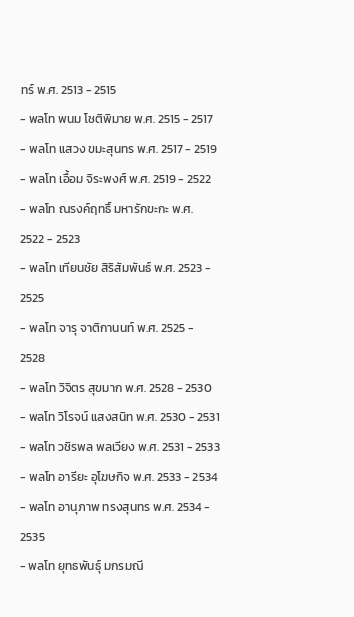ทร์ พ.ศ. 2513 - 2515
- พลโท พนม โชติพิมาย พ.ศ. 2515 - 2517
- พลโท แสวง ขมะสุนทร พ.ศ. 2517 - 2519
- พลโท เอื้อม จิระพงศ์ พ.ศ. 2519 - 2522
- พลโท ณรงค์ฤทธิ์ มหารักขะกะ พ.ศ. 2522 - 2523
- พลโท เทียนชัย สิริสัมพันธ์ พ.ศ. 2523 - 2525
- พลโท จารุ จาติกานนท์ พ.ศ. 2525 - 2528
- พลโท วิจิตร สุขมาก พ.ศ. 2528 - 2530
- พลโท วิโรจน์ แสงสนิท พ.ศ. 2530 - 2531
- พลโท วชิรพล พลเวียง พ.ศ. 2531 - 2533
- พลโท อารียะ อุโฆษกิจ พ.ศ. 2533 - 2534
- พลโท อานุภาพ ทรงสุนทร พ.ศ. 2534 - 2535
- พลโท ยุทธพันธุ์ มกรมณี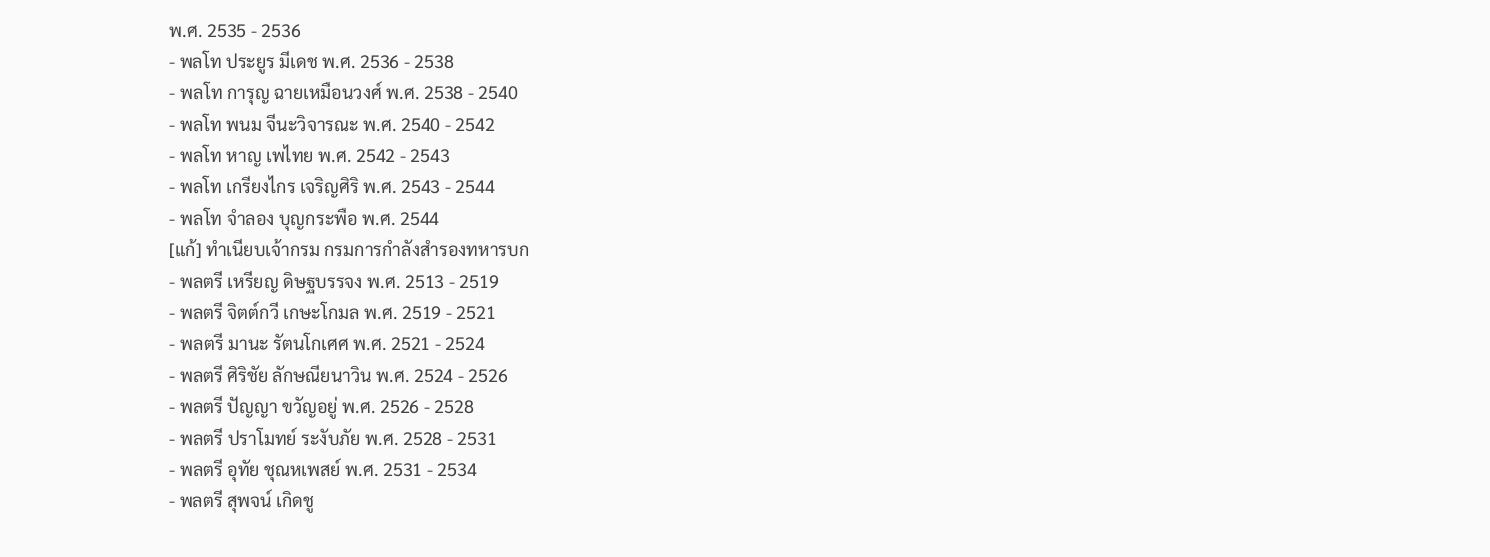พ.ศ. 2535 - 2536
- พลโท ประยูร มีเดช พ.ศ. 2536 - 2538
- พลโท การุญ ฉายเหมือนวงศ์ พ.ศ. 2538 - 2540
- พลโท พนม จีนะวิจารณะ พ.ศ. 2540 - 2542
- พลโท หาญ เพไทย พ.ศ. 2542 - 2543
- พลโท เกรียงไกร เจริญศิริ พ.ศ. 2543 - 2544
- พลโท จำลอง บุญกระพือ พ.ศ. 2544
[แก้] ทำเนียบเจ้ากรม กรมการกำลังสำรองทหารบก
- พลตรี เหรียญ ดิษฐบรรจง พ.ศ. 2513 - 2519
- พลตรี จิตต์กวี เกษะโกมล พ.ศ. 2519 - 2521
- พลตรี มานะ รัตนโกเศศ พ.ศ. 2521 - 2524
- พลตรี ศิริชัย ลักษณียนาวิน พ.ศ. 2524 - 2526
- พลตรี ปัญญา ขวัญอยู่ พ.ศ. 2526 - 2528
- พลตรี ปราโมทย์ ระงับภัย พ.ศ. 2528 - 2531
- พลตรี อุทัย ชุณหเพสย์ พ.ศ. 2531 - 2534
- พลตรี สุพจน์ เกิดชู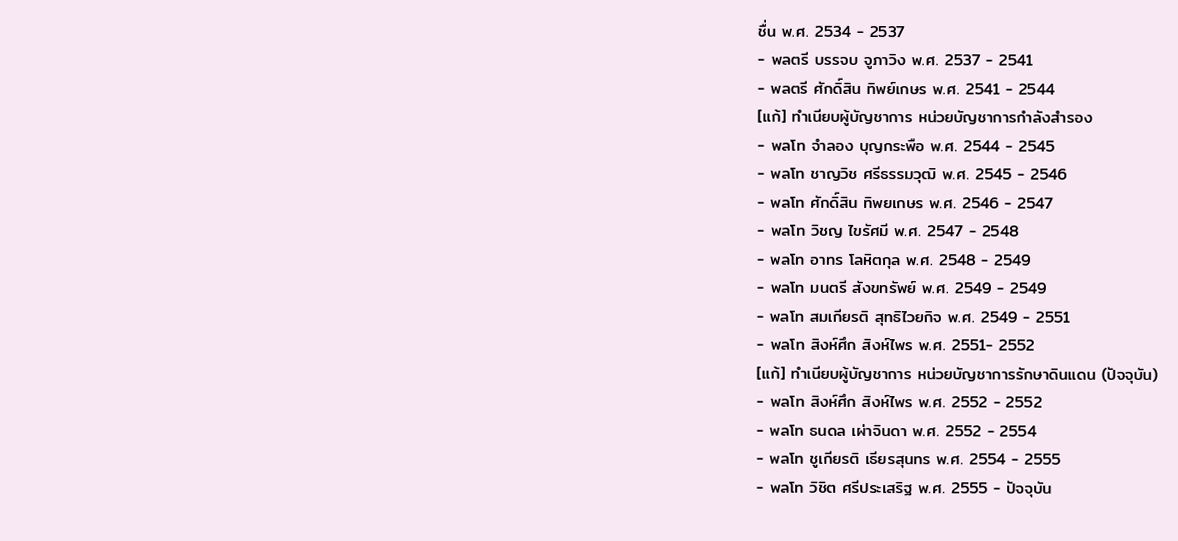ชื่น พ.ศ. 2534 - 2537
- พลตรี บรรจบ จูภาวิง พ.ศ. 2537 - 2541
- พลตรี ศักดิ์สิน ทิพย์เกษร พ.ศ. 2541 - 2544
[แก้] ทำเนียบผู้บัญชาการ หน่วยบัญชาการกำลังสำรอง
- พลโท จำลอง บุญกระพือ พ.ศ. 2544 - 2545
- พลโท ชาญวิช ศรีธรรมวุฒิ พ.ศ. 2545 - 2546
- พลโท ศักดิ์สิน ทิพยเกษร พ.ศ. 2546 - 2547
- พลโท วิชญ ไขรัศมี พ.ศ. 2547 - 2548
- พลโท อาทร โลหิตกุล พ.ศ. 2548 - 2549
- พลโท มนตรี สังขทรัพย์ พ.ศ. 2549 - 2549
- พลโท สมเกียรติ สุทธิไวยกิจ พ.ศ. 2549 - 2551
- พลโท สิงห์ศึก สิงห์ไพร พ.ศ. 2551- 2552
[แก้] ทำเนียบผู้บัญชาการ หน่วยบัญชาการรักษาดินแดน (ปัจจุบัน)
- พลโท สิงห์ศึก สิงห์ไพร พ.ศ. 2552 - 2552
- พลโท ธนดล เผ่าจินดา พ.ศ. 2552 - 2554
- พลโท ชูเกียรติ เธียรสุนทร พ.ศ. 2554 - 2555
- พลโท วิชิต ศรีประเสริฐ พ.ศ. 2555 - ปัจจุบัน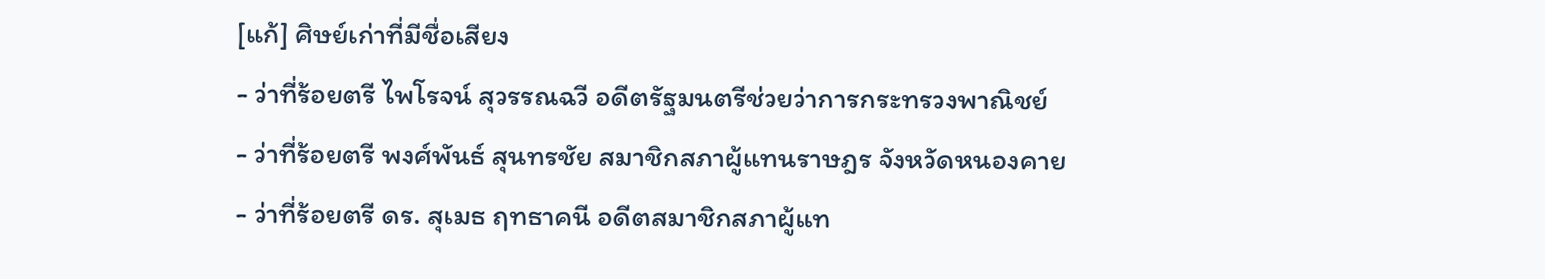[แก้] ศิษย์เก่าที่มีชื่อเสียง
- ว่าที่ร้อยตรี ไพโรจน์ สุวรรณฉวี อดีตรัฐมนตรีช่วยว่าการกระทรวงพาณิชย์
- ว่าที่ร้อยตรี พงศ์พันธ์ สุนทรชัย สมาชิกสภาผู้แทนราษฎร จังหวัดหนองคาย
- ว่าที่ร้อยตรี ดร. สุเมธ ฤทธาคนี อดีตสมาชิกสภาผู้แท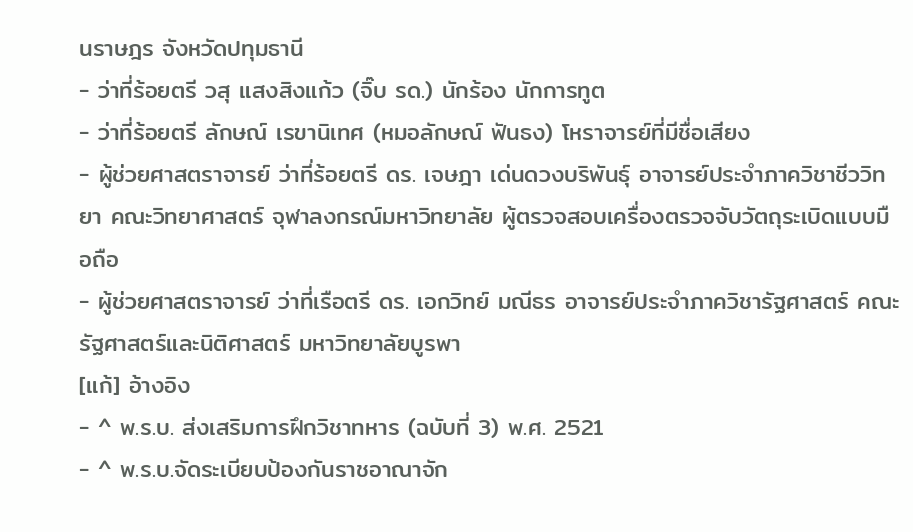นราษฎร จังหวัดปทุมธานี
- ว่าที่ร้อยตรี วสุ แสงสิงแก้ว (จิ๊บ รด.) นักร้อง นักการทูต
- ว่าที่ร้อยตรี ลักษณ์ เรขานิเทศ (หมอลักษณ์ ฟันธง) โหราจารย์ที่มีชื่อเสียง
- ผู้ช่วยศาสตราจารย์ ว่าที่ร้อยตรี ดร. เจษฎา เด่นดวงบริพันธุ์ อาจารย์ประจำภาควิชาชีววิทยา คณะวิทยาศาสตร์ จุฬาลงกรณ์มหาวิทยาลัย ผู้ตรวจสอบเครื่องตรวจจับวัตถุระเบิดแบบมือถือ
- ผู้ช่วยศาสตราจารย์ ว่าที่เรือตรี ดร. เอกวิทย์ มณีธร อาจารย์ประจำภาควิชารัฐศาสตร์ คณะรัฐศาสตร์และนิติศาสตร์ มหาวิทยาลัยบูรพา
[แก้] อ้างอิง
- ^ พ.ร.บ. ส่งเสริมการฝึกวิชาทหาร (ฉบับที่ 3) พ.ศ. 2521
- ^ พ.ร.บ.จัดระเบียบป้องกันราชอาณาจัก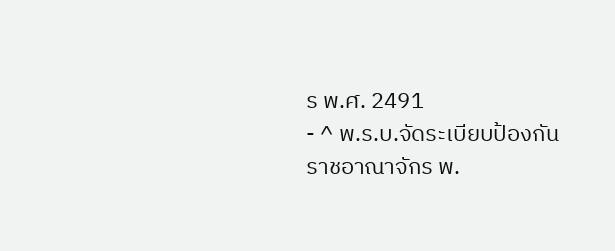ร พ.ศ. 2491
- ^ พ.ร.บ.จัดระเบียบป้องกันราชอาณาจักร พ.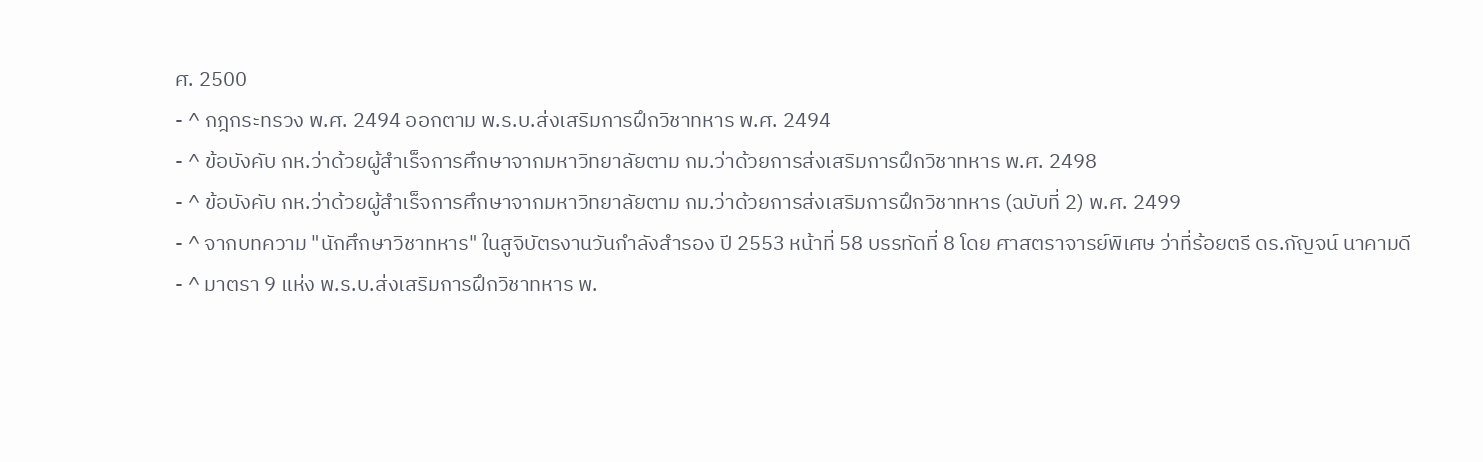ศ. 2500
- ^ กฎกระทรวง พ.ศ. 2494 ออกตาม พ.ร.บ.ส่งเสริมการฝึกวิชาทหาร พ.ศ. 2494
- ^ ข้อบังคับ กห.ว่าด้วยผู้สำเร็จการศึกษาจากมหาวิทยาลัยตาม กม.ว่าด้วยการส่งเสริมการฝึกวิชาทหาร พ.ศ. 2498
- ^ ข้อบังคับ กห.ว่าด้วยผู้สำเร็จการศึกษาจากมหาวิทยาลัยตาม กม.ว่าด้วยการส่งเสริมการฝึกวิชาทหาร (ฉบับที่ 2) พ.ศ. 2499
- ^ จากบทความ "นักศึกษาวิชาทหาร" ในสูจิบัตรงานวันกำลังสำรอง ปี 2553 หน้าที่ 58 บรรทัดที่ 8 โดย ศาสตราจารย์พิเศษ ว่าที่ร้อยตรี ดร.กัญจน์ นาคามดี
- ^ มาตรา 9 แห่ง พ.ร.บ.ส่งเสริมการฝึกวิชาทหาร พ.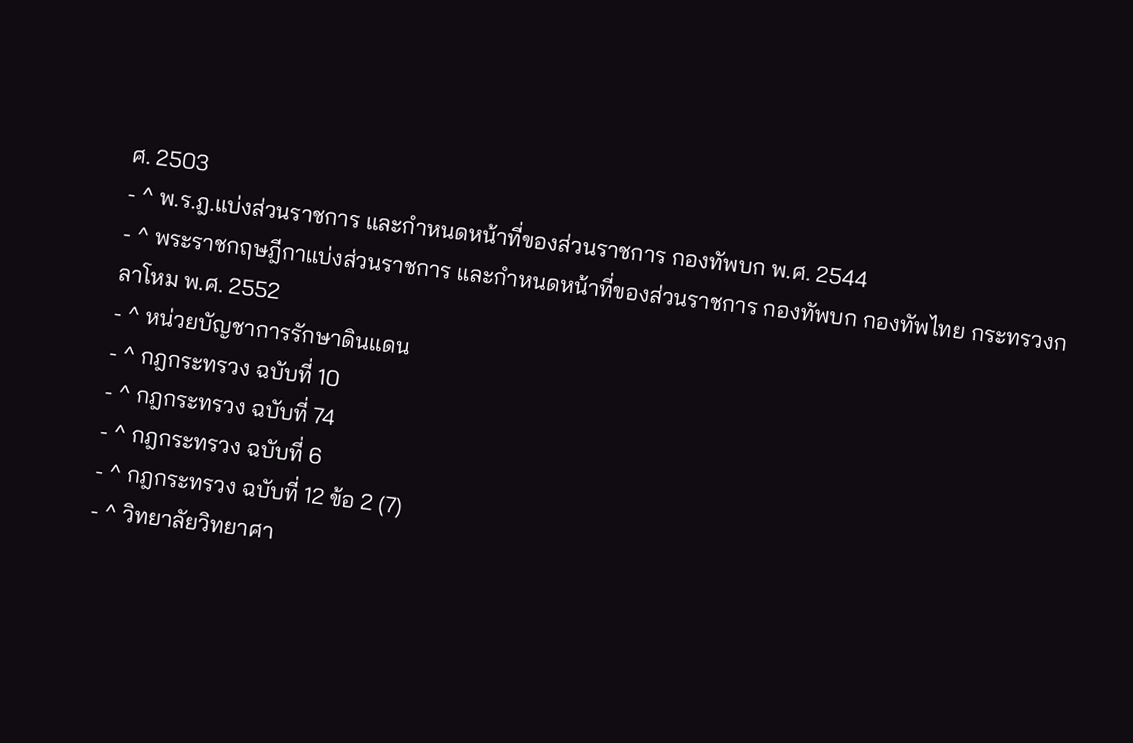ศ. 2503
- ^ พ.ร.ฎ.แบ่งส่วนราชการ และกำหนดหน้าที่ของส่วนราชการ กองทัพบก พ.ศ. 2544
- ^ พระราชกฤษฎีกาแบ่งส่วนราชการ และกำหนดหน้าที่ของส่วนราชการ กองทัพบก กองทัพไทย กระทรวงกลาโหม พ.ศ. 2552
- ^ หน่วยบัญชาการรักษาดินแดน
- ^ กฎกระทรวง ฉบับที่ 10
- ^ กฎกระทรวง ฉบับที่ 74
- ^ กฎกระทรวง ฉบับที่ 6
- ^ กฎกระทรวง ฉบับที่ 12 ข้อ 2 (7)
- ^ วิทยาลัยวิทยาศา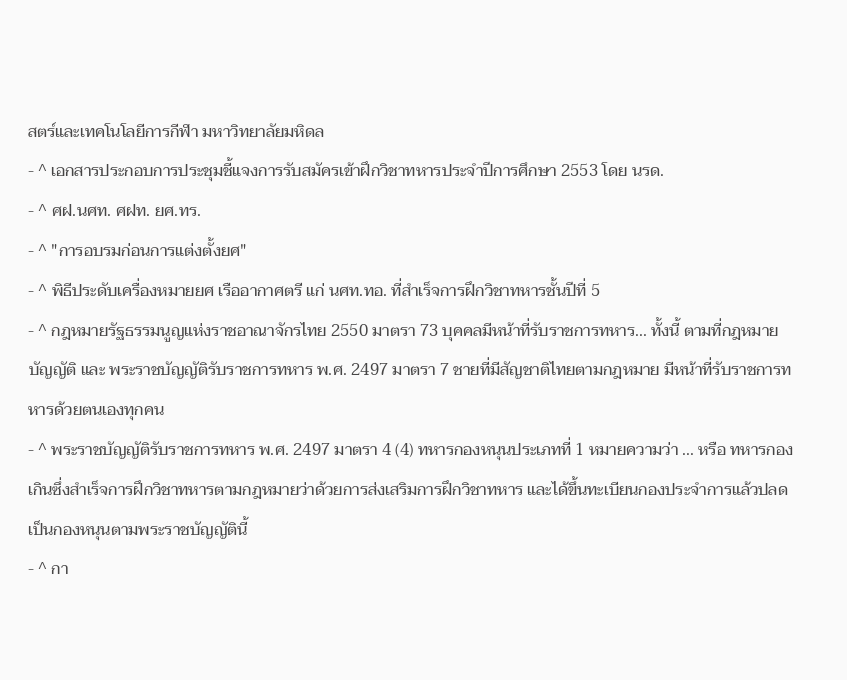สตร์และเทคโนโลยีการกีฬา มหาวิทยาลัยมหิดล
- ^ เอกสารประกอบการประชุมชี้แจงการรับสมัครเข้าฝึกวิชาทหารประจำปีการศึกษา 2553 โดย นรด.
- ^ ศฝ.นศท. ศฝท. ยศ.ทร.
- ^ "การอบรมก่อนการแต่งตั้งยศ"
- ^ พิธีประดับเครื่องหมายยศ เรืออากาศตรี แก่ นศท.ทอ. ที่สำเร็จการฝึกวิชาทหารชั้นปีที่ 5
- ^ กฎหมายรัฐธรรมนูญแห่งราชอาณาจักรไทย 2550 มาตรา 73 บุคคลมีหน้าที่รับราชการทหาร... ทั้งนี้ ตามที่กฎหมายบัญญัติ และ พระราชบัญญัติรับราชการทหาร พ.ศ. 2497 มาตรา 7 ชายที่มีสัญชาติไทยตามกฎหมาย มีหน้าที่รับราชการทหารด้วยตนเองทุกคน
- ^ พระราชบัญญัติรับราชการทหาร พ.ศ. 2497 มาตรา 4 (4) ทหารกองหนุนประเภทที่ 1 หมายความว่า ... หรือ ทหารกองเกินซึ่งสำเร็จการฝึกวิชาทหารตามกฎหมายว่าด้วยการส่งเสริมการฝึกวิชาทหาร และได้ขึ้นทะเบียนกองประจำการแล้วปลดเป็นกองหนุนตามพระราชบัญญัตินี้
- ^ กา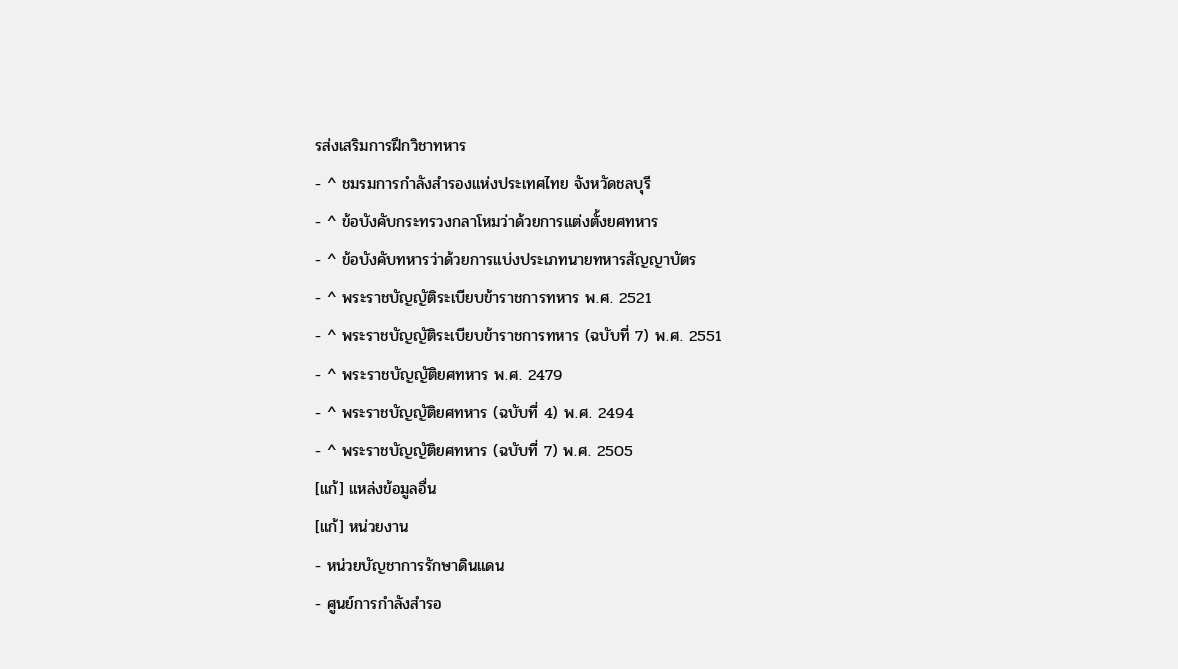รส่งเสริมการฝึกวิชาทหาร
- ^ ชมรมการกำลังสำรองแห่งประเทศไทย จังหวัดชลบุรี
- ^ ข้อบังคับกระทรวงกลาโหมว่าด้วยการแต่งตั้งยศทหาร
- ^ ข้อบังคับทหารว่าด้วยการแบ่งประเภทนายทหารสัญญาบัตร
- ^ พระราชบัญญัติระเบียบข้าราชการทหาร พ.ศ. 2521
- ^ พระราชบัญญัติระเบียบข้าราชการทหาร (ฉบับที่ 7) พ.ศ. 2551
- ^ พระราชบัญญัติยศทหาร พ.ศ. 2479
- ^ พระราชบัญญัติยศทหาร (ฉบับที่ 4) พ.ศ. 2494
- ^ พระราชบัญญัติยศทหาร (ฉบับที่ 7) พ.ศ. 2505
[แก้] แหล่งข้อมูลอื่น
[แก้] หน่วยงาน
- หน่วยบัญชาการรักษาดินแดน
- ศูนย์การกำลังสำรอ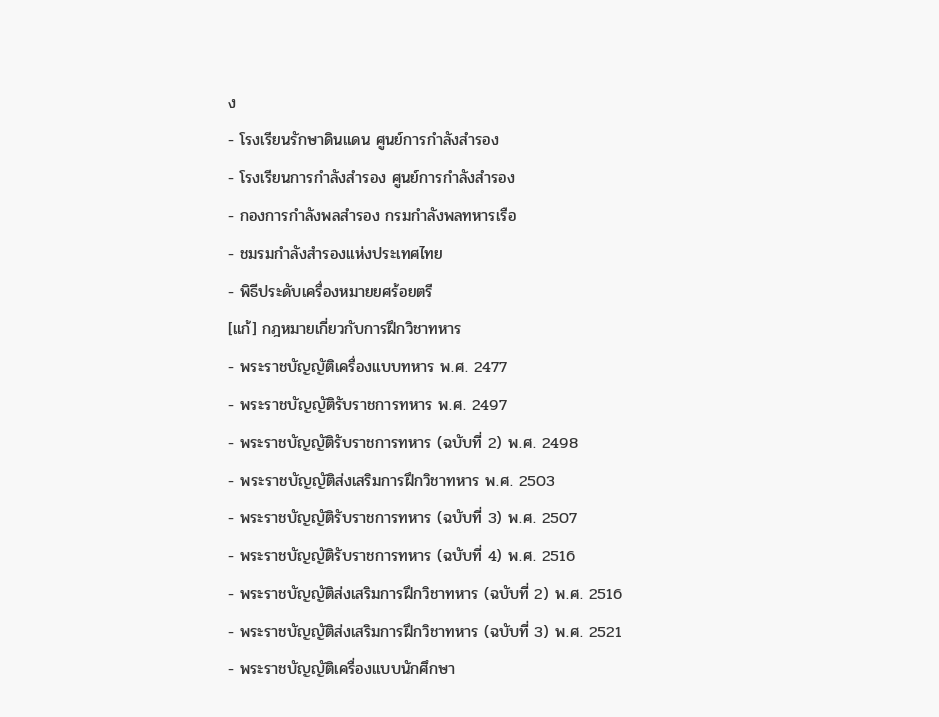ง
- โรงเรียนรักษาดินแดน ศูนย์การกำลังสำรอง
- โรงเรียนการกำลังสำรอง ศูนย์การกำลังสำรอง
- กองการกำลังพลสำรอง กรมกำลังพลทหารเรือ
- ชมรมกำลังสำรองแห่งประเทศไทย
- พิธีประดับเครื่องหมายยศร้อยตรี
[แก้] กฎหมายเกี่ยวกับการฝึกวิชาทหาร
- พระราชบัญญัติเครื่องแบบทหาร พ.ศ. 2477
- พระราชบัญญัติรับราชการทหาร พ.ศ. 2497
- พระราชบัญญัติรับราชการทหาร (ฉบับที่ 2) พ.ศ. 2498
- พระราชบัญญัติส่งเสริมการฝึกวิชาทหาร พ.ศ. 2503
- พระราชบัญญัติรับราชการทหาร (ฉบับที่ 3) พ.ศ. 2507
- พระราชบัญญัติรับราชการทหาร (ฉบับที่ 4) พ.ศ. 2516
- พระราชบัญญัติส่งเสริมการฝึกวิชาทหาร (ฉบับที่ 2) พ.ศ. 2516
- พระราชบัญญัติส่งเสริมการฝึกวิชาทหาร (ฉบับที่ 3) พ.ศ. 2521
- พระราชบัญญัติเครื่องแบบนักศึกษา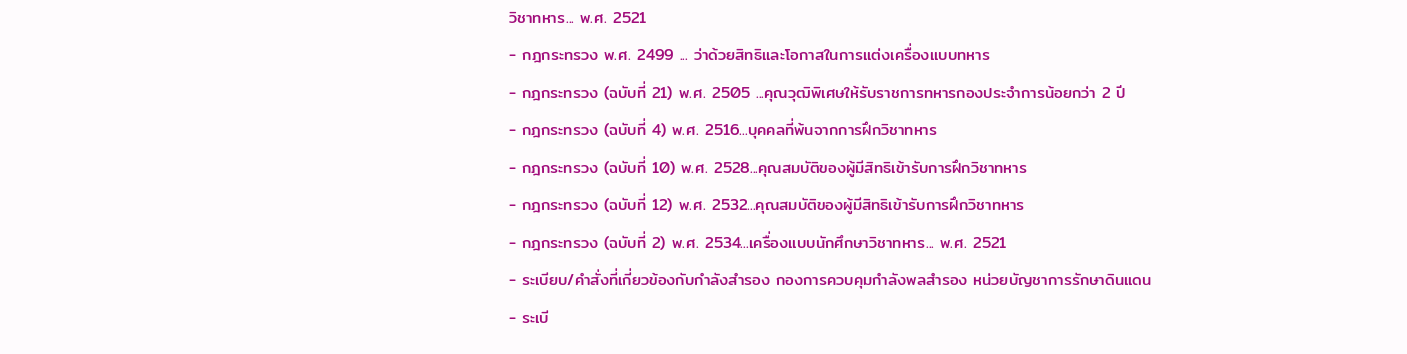วิชาทหาร... พ.ศ. 2521
- กฎกระทรวง พ.ศ. 2499 ... ว่าด้วยสิทธิและโอกาสในการแต่งเครื่องแบบทหาร
- กฎกระทรวง (ฉบับที่ 21) พ.ศ. 2505 ...คุณวุฒิพิเศษให้รับราชการทหารกองประจำการน้อยกว่า 2 ปี
- กฎกระทรวง (ฉบับที่ 4) พ.ศ. 2516...บุคคลที่พ้นจากการฝึกวิชาทหาร
- กฎกระทรวง (ฉบับที่ 10) พ.ศ. 2528...คุณสมบัติของผู้มีสิทธิเข้ารับการฝึกวิชาทหาร
- กฎกระทรวง (ฉบับที่ 12) พ.ศ. 2532...คุณสมบัติของผู้มีสิทธิเข้ารับการฝึกวิชาทหาร
- กฎกระทรวง (ฉบับที่ 2) พ.ศ. 2534...เครื่องแบบนักศึกษาวิชาทหาร... พ.ศ. 2521
- ระเบียบ/คำสั่งที่เกี่ยวข้องกับกำลังสำรอง กองการควบคุมกำลังพลสำรอง หน่วยบัญชาการรักษาดินแดน
- ระเบี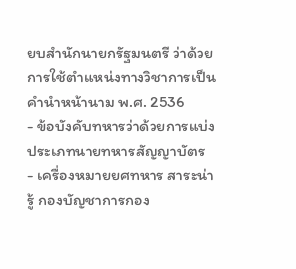ยบสำนักนายกรัฐมนตรี ว่าด้วยการใช้ตำแหน่งทางวิชาการเป็นคำนำหน้านาม พ.ศ. 2536
- ข้อบังคับทหารว่าด้วยการแบ่งประเภทนายทหารสัญญาบัตร
- เครื่องหมายยศทหาร สาระน่ารู้ กองบัญชาการกอง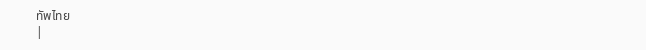ทัพไทย
|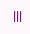|||